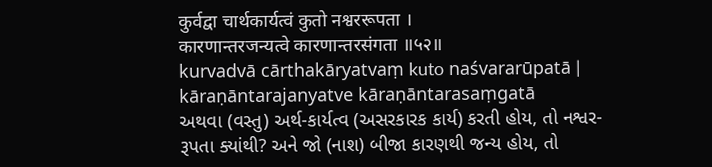कुर्वद्वा चार्थकार्यत्वं कुतो नश्वररूपता ।
कारणान्तरजन्यत्वे कारणान्तरसंगता ॥५२॥
kurvadvā cārthakāryatvaṃ kuto naśvararūpatā |
kāraṇāntarajanyatve kāraṇāntarasaṃgatā
અથવા (વસ્તુ) અર્થ-કાર્યત્વ (અસરકારક કાર્ય) કરતી હોય, તો નશ્વર-રૂપતા ક્યાંથી? અને જો (નાશ) બીજા કારણથી જન્ય હોય, તો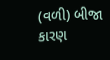(વળી) બીજા કારણ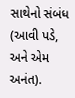સાથેનો સંબંધ (આવી પડે, અને એમ અનંત).